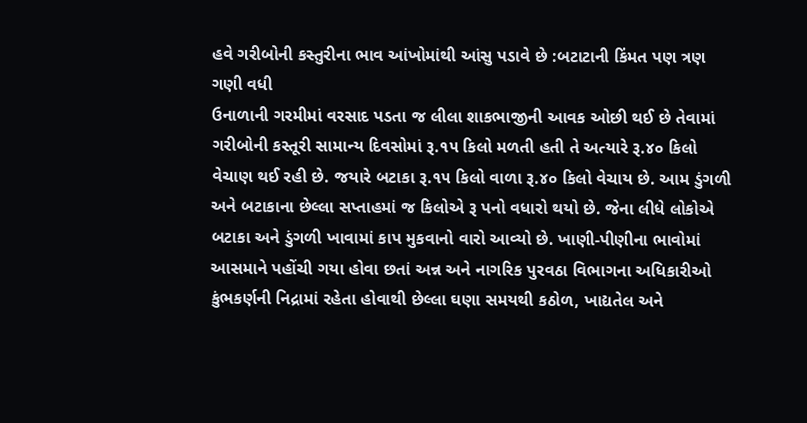હવે ગરીબોની કસ્તુરીના ભાવ આંખોમાંથી આંસુ પડાવે છે :બટાટાની કિંમત પણ ત્રણ ગણી વધી
ઉનાળાની ગરમીમાં વરસાદ પડતા જ લીલા શાકભાજીની આવક ઓછી થઈ છે તેવામાં ગરીબોની કસ્તૂરી સામાન્ય દિવસોમાં રૂ.૧૫ કિલો મળતી હતી તે અત્યારે રૂ.૪૦ કિલો વેચાણ થઈ રહી છે. જયારે બટાકા રૂ.૧૫ કિલો વાળા રૂ.૪૦ કિલો વેચાય છે. આમ ડુંગળી અને બટાકાના છેલ્લા સપ્તાહમાં જ કિલોએ રૂ પનો વધારો થયો છે. જેના લીધે લોકોએ બટાકા અને ડુંગળી ખાવામાં કાપ મુકવાનો વારો આવ્યો છે. ખાણી-પીણીના ભાવોમાં આસમાને પહોંચી ગયા હોવા છતાં અન્ન અને નાગરિક પુરવઠા વિભાગના અધિકારીઓ કુંભકર્ણની નિદ્રામાં રહેતા હોવાથી છેલ્લા ઘણા સમયથી કઠોળ, ખાદ્યતેલ અને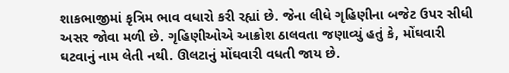શાકભાજીમાં કૃત્રિમ ભાવ વધારો કરી રહ્યાં છે. જેના લીધે ગૃહિણીના બજેટ ઉપર સીધી અસર જોવા મળી છે. ગૃહિણીઓએ આક્રોશ ઠાલવતા જણાવ્યું હતું કે, મોંઘવારી ઘટવાનું નામ લેતી નથી. ઊલટાનું મોંઘવારી વધતી જાય છે.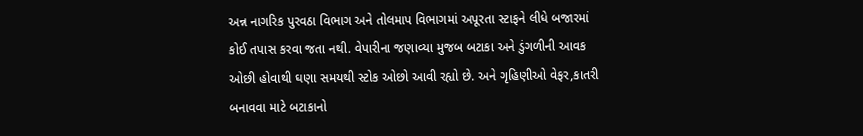અન્ન નાગરિક પુરવઠા વિભાગ અને તોલમાપ વિભાગમાં અપૂરતા સ્ટાફને લીધે બજારમાં કોઈ તપાસ કરવા જતા નથી. વેપારીના જણાવ્યા મુજબ બટાકા અને ડુંગળીની આવક ઓછી હોવાથી ઘણા સમયથી સ્ટોક ઓછો આવી રહ્યો છે. અને ગૃહિણીઓ વેફર,કાતરી બનાવવા માટે બટાકાનો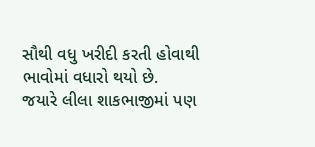સૌથી વધુ ખરીદી કરતી હોવાથી ભાવોમાં વધારો થયો છે.
જયારે લીલા શાકભાજીમાં પણ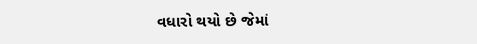વધારો થયો છે જેમાં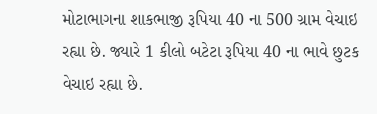મોટાભાગના શાકભાજી રૂપિયા 40 ના 500 ગ્રામ વેચાઇ રહ્યા છે. જ્યારે 1 કીલો બટેટા રૂપિયા 40 ના ભાવે છુટક વેચાઇ રહ્યા છે.